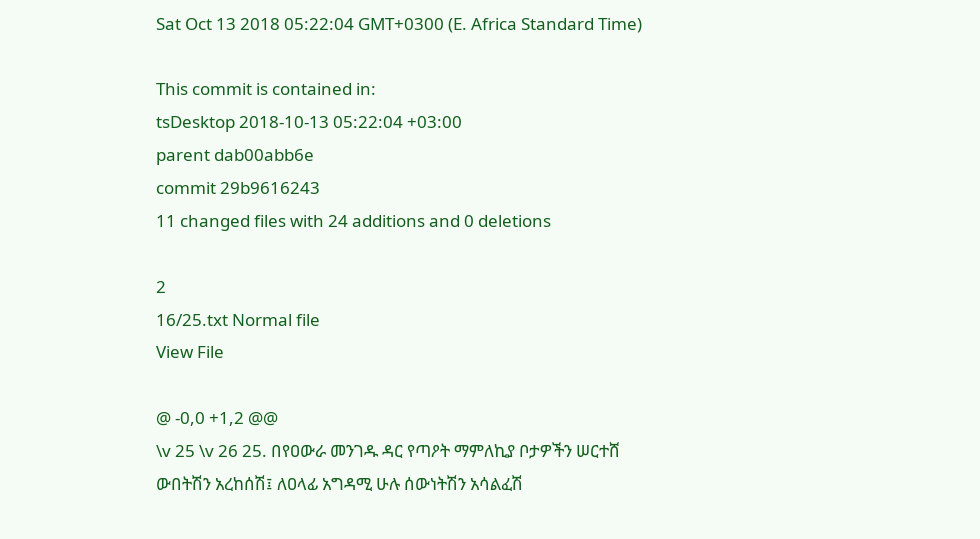Sat Oct 13 2018 05:22:04 GMT+0300 (E. Africa Standard Time)

This commit is contained in:
tsDesktop 2018-10-13 05:22:04 +03:00
parent dab00abb6e
commit 29b9616243
11 changed files with 24 additions and 0 deletions

2
16/25.txt Normal file
View File

@ -0,0 +1,2 @@
\v 25 \v 26 25. በየዐውራ መንገዱ ዳር የጣዖት ማምለኪያ ቦታዎችን ሠርተሸ ውበትሽን አረከሰሽ፤ ለዐላፊ አግዳሚ ሁሉ ሰውነትሽን አሳልፈሽ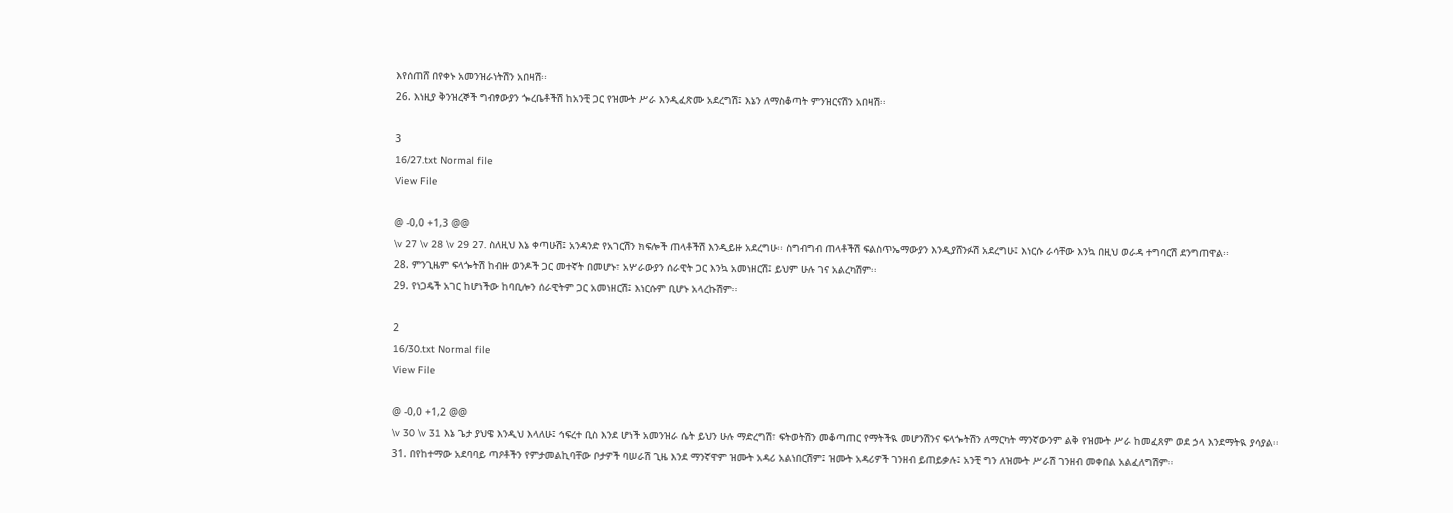እየሰጠሸ በየቀኑ አመንዝራነትሽን አበዛሽ፡፡
26. እነዚያ ቅንዝረኞች ግብፃውያን ጐረቤቶችሽ ከአንቺ ጋር የዝሙት ሥራ እንዲፈጽሙ አደረግሽ፤ እኔን ለማስቆጣት ምንዝርናሽን አበዛሽ፡፡

3
16/27.txt Normal file
View File

@ -0,0 +1,3 @@
\v 27 \v 28 \v 29 27. ስለዚህ እኔ ቀጣሁሽ፤ አንዳንድ የአገርሽን ክፍሎች ጠላቶችሽ እንዲይዙ አደረግሁ፡፡ ስግብግብ ጠላቶችሽ ፍልስጥኤማውያን እንዲያሸንፉሽ አደረግሁ፤ እነርሱ ራሳቸው እንኳ በዚህ ወራዳ ተግባርሽ ደንግጠዋል፡፡
28. ምንጊዜም ፍላጐትሽ ከብዙ ወንዶች ጋር መተኛት በመሆኑ፣ አሦራውያን ሰራዊት ጋር እንኳ አመነዘርሽ፤ ይህም ሁሉ ገና አልረካሽም፡፡
29. የነጋዴች አገር ከሆነችው ከባቢሎን ሰራዊትም ጋር አመነዘርሽ፤ እነርሱም ቢሆኑ አላረኩሽም፡፡

2
16/30.txt Normal file
View File

@ -0,0 +1,2 @@
\v 30 \v 31 እኔ ጌታ ያህዌ እንዲህ እላለሁ፤ ኅፍረተ ቢስ እንደ ሆነች አመንዝራ ሴት ይህን ሁሉ ማድረግሽ፣ ፍትወትሽን መቆጣጠር የማትችዪ መሆንሽንና ፍላጐትሽን ለማርካት ማንኛውንም ልቅ የዝሙት ሥራ ከመፈጸም ወደ ኃላ እንደማትዪ ያሳያል፡፡
31. በየከተማው አደባባይ ጣዖቶችን የምታመልኪባቸው ቦታዎች ባሠራሽ ጊዜ እንደ ማንኛዋም ዝሙት አዳሪ አልነበርሽም፤ ዝሙት አዳሪዎች ገንዘብ ይጠይቃሉ፤ አንቺ ግን ለዝሙት ሥራሽ ገንዘብ መቀበል አልፈለግሽም፡፡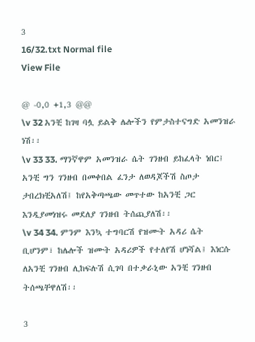3
16/32.txt Normal file
View File

@ -0,0 +1,3 @@
\v 32 አንቺ ከገዛ ባሏ ይልቅ ሌሎችን የምታስተናግድ አመንዝራ ነሽ፡፡
\v 33 33. ማንኛዋም አመንዝራ ሴት ገንዘብ ይከፈላት ነበር፤ አንቺ ግን ገንዘብ በመቀበል ፈንታ ለወዳጆችሽ ስጦታ ታበረክቺአለሽ፤ ከየአቅጣጫው መጥተው ከአንቺ ጋር እንዲያመነዝሩ መደለያ ገንዘብ ትሰጪያለሽ፡፡
\v 34 34. ምንም እንኳ ተግባርሽ የዝሙት አዳሪ ሴት ቢሆንም፣ ከሌሎች ዝሙት አዳሪዎች የተለየሽ ሆነሻል፤ እነርሱ ለአንቺ ገንዘብ ሊከፍሉሽ ሲገባ በተቃራኒው አንቺ ገንዘብ ትሰጫቸዋለሽ፡፡

3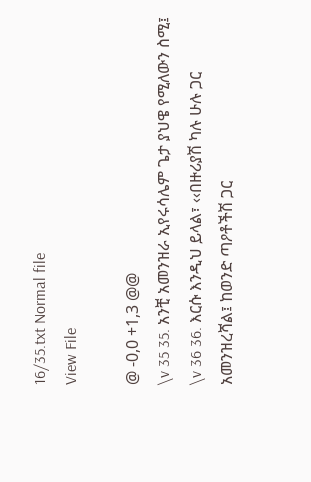16/35.txt Normal file
View File

@ -0,0 +1,3 @@
\v 35 35. አንቺ አመንዝራ ኢየሩሳሌም ጌታ ያህዌ የሚለውን ስሚ፤
\v 36 36. እርሱ እንዲህ ይላል፣ ‹‹በዙሪያሽ ካሉ ሁሉ ጋር አመንዝረሻል፤ ከወንድ ጣዖቶችሽ ጋር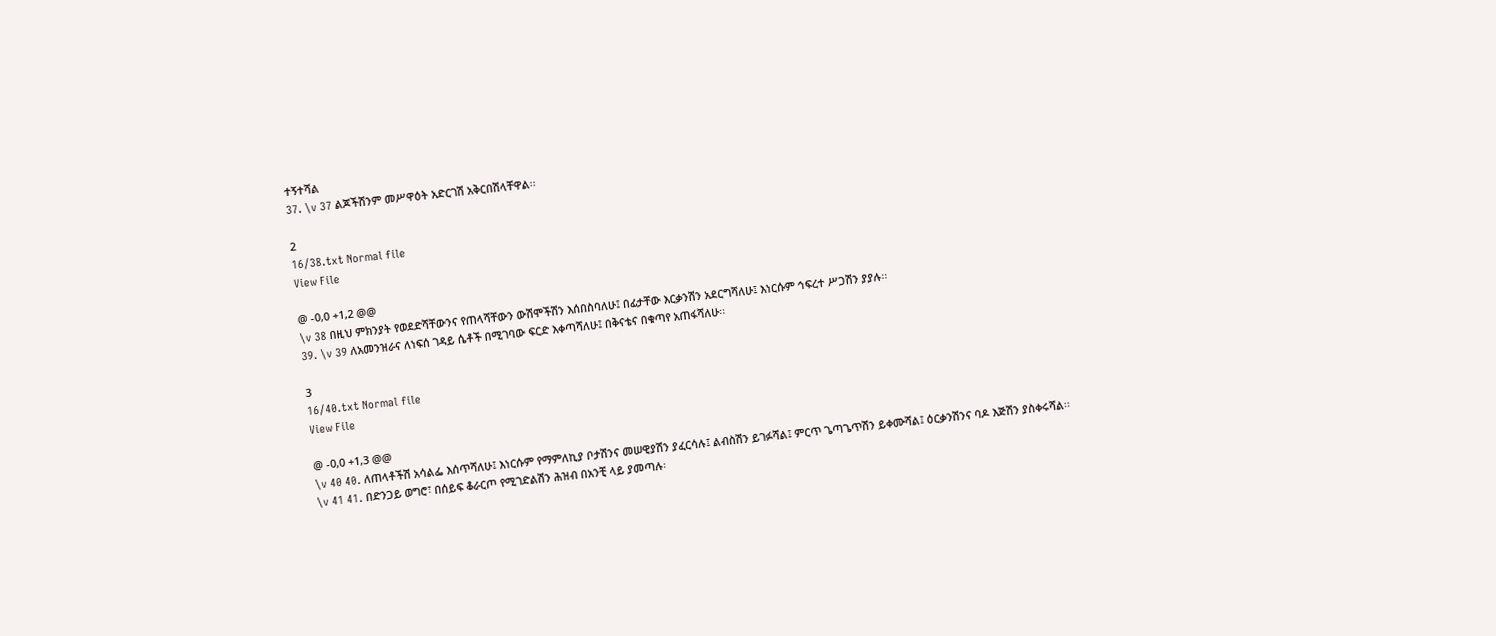ተኝተሻል
37. \v 37 ልጆችሽንም መሥዋዕት አድርገሽ አቅርበሽላቸዋል፡፡

2
16/38.txt Normal file
View File

@ -0,0 +1,2 @@
\v 38 በዚህ ምክንያት የወደድሻቸውንና የጠላሻቸውን ውሽሞችሽን እሰበስባለሁ፤ በፊታቸው እርቃንሽን አደርግሻለሁ፤ እነርሱም ኅፍረተ ሥጋሽን ያያሉ፡፡
39. \v 39 ለአመንዝራና ለነፍሰ ገዳይ ሴቶች በሚገባው ፍርድ እቀጣሻለሁ፤ በቅናቴና በቁጣየ አጠፋሻለሁ፡፡

3
16/40.txt Normal file
View File

@ -0,0 +1,3 @@
\v 40 40. ለጠላቶችሽ አሳልፌ እሰጥሻለሁ፤ እነርሱም የማምለኪያ ቦታሽንና መሠዊያሽን ያፈርሳሉ፤ ልብስሽን ይገፉሻል፤ ምርጥ ጌጣጌጥሽን ይቀሙሻል፤ ዕርቃንሽንና ባዶ እጅሽን ያስቀሩሻል፡፡
\v 41 41. በድንጋይ ወግሮ፣ በሰይፍ ቆራርጦ የሚገድልሽን ሕዝብ በአንቺ ላይ ያመጣሉ፡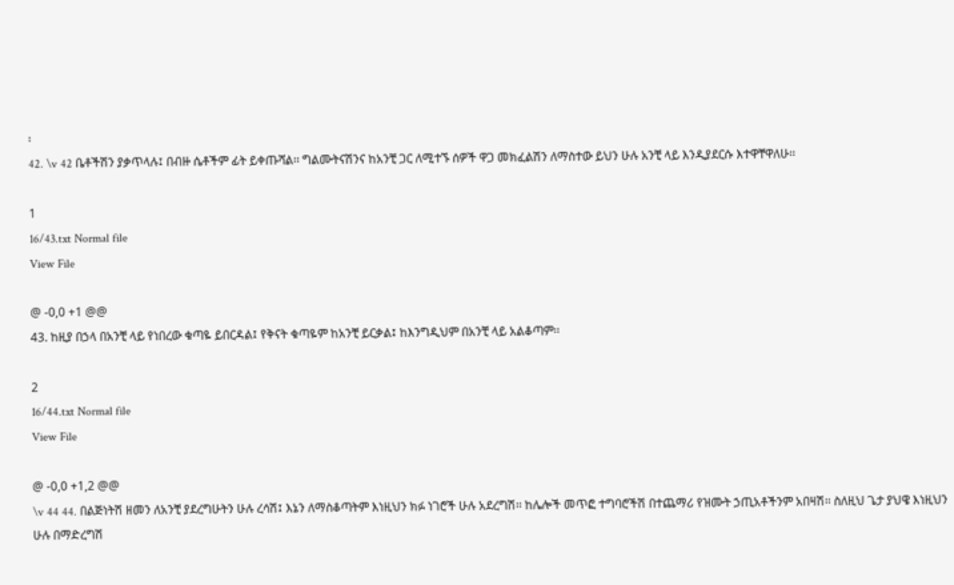፡
42. \v 42 ቤቶችሽን ያቃጥላሉ፤ በብዙ ሴቶችም ፊት ይቀጡሻል፡፡ ግልሙትናሽንና ከአንቺ ጋር ለሚተኙ ሰዎች ዋጋ መክፈልሽን ለማስተው ይህን ሁሉ አንቺ ላይ እንዲያደርሱ እተዋቸዋለሁ፡፡

1
16/43.txt Normal file
View File

@ -0,0 +1 @@
43. ከዚያ በኃላ በአንቺ ላይ የነበረው ቁጣዬ ይበርዳል፤ የቅናት ቁጣዬም ከአንቺ ይርቃል፤ ከእንግዲህም በአንቺ ላይ አልቆጣም፡፡

2
16/44.txt Normal file
View File

@ -0,0 +1,2 @@
\v 44 44. በልጅነትሽ ዘመን ለአንቺ ያደረግሁትን ሁሉ ረሳሽ፤ እኔን ለማስቆጣትም እነዚህን ክፉ ነገሮች ሁሉ አደረግሽ፡፡ ከሌሎች መጥፎ ተግባሮችሽ በተጨማሪ የዝሙት ኃጢአቶችንም አበዛሽ፡፡ ስለዚህ ጌታ ያህዌ እነዚህን ሁሉ በማድረግሽ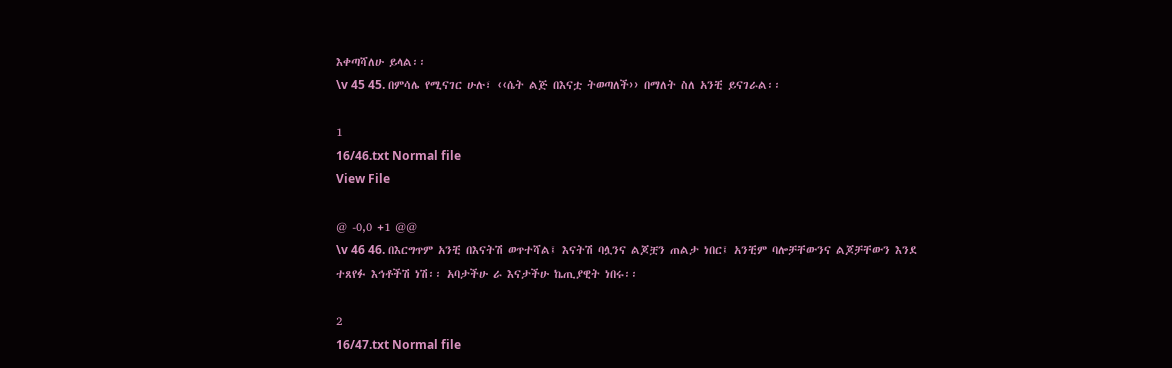እቀጣሻለሁ ይላል፡፡
\v 45 45. በምሳሌ የሚናገር ሁሉ፣ ‹‹ሴት ልጅ በእናቷ ትወጣለች›› በማለት ስለ አንቺ ይናገራል፡፡

1
16/46.txt Normal file
View File

@ -0,0 +1 @@
\v 46 46. በእርግጥም አንቺ በእናትሽ ወጥተሻል፤ እናትሽ ባሏንና ልጆቿን ጠልታ ነበር፤ አንቺም ባሎቻቸውንና ልጆቻቸውን እንደ ተጸየፉ እኅቶችሽ ነሽ፡፡ አባታችሁ ራ እናታችሁ ኬጢያዊት ነበሩ፡፡

2
16/47.txt Normal file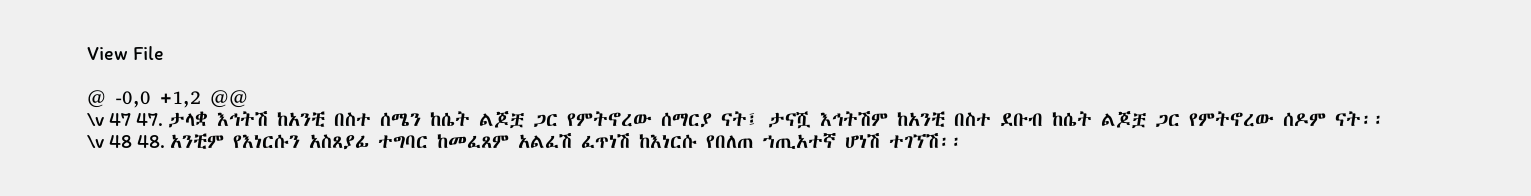View File

@ -0,0 +1,2 @@
\v 47 47. ታላቋ እኅትሽ ከአንቺ በስተ ሰሜን ከሴት ልጆቿ ጋር የምትኖረው ሰማርያ ናት፤ ታናሿ እኅትሽም ከአንቺ በስተ ደቡብ ከሴት ልጆቿ ጋር የምትኖረው ሰዶም ናት፡፡
\v 48 48. አንቺም የእነርሱን አስጸያፊ ተግባር ከመፈጸም አልፈሽ ፈጥነሽ ከእነርሱ የበለጠ ኀጢአተኛ ሆነሽ ተገኘሽ፡፡